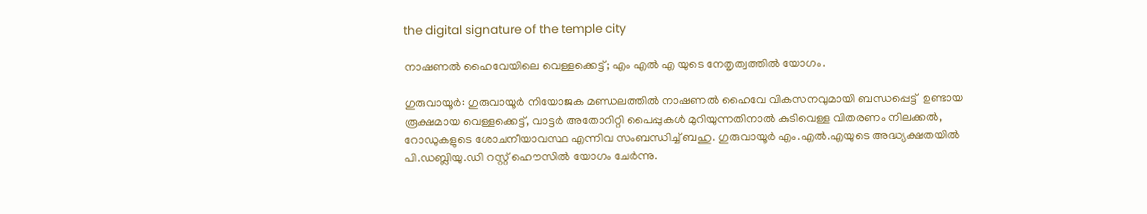the digital signature of the temple city

നാഷണൽ ഹൈവേയിലെ വെള്ളക്കെട്ട്; എം എൽ എ യുടെ നേതൃത്വത്തിൽ യോഗം.

ഗുരുവായൂർ: ഗുരുവായൂര്‍ നിയോജക മണ്ഡലത്തില്‍ നാഷണല്‍ ഹൈവേ വികസനവുമായി ബന്ധപ്പെട്ട്  ഉണ്ടായ രൂക്ഷമായ വെള്ളക്കെട്ട്, വാട്ടര്‍ അതോറിറ്റി പൈപ്പുകള്‍ മുറിയുന്നതിനാല്‍ കുടിവെള്ള വിതരണം നിലക്കല്‍, റോഡുകളുടെ ശോചനീയാവസ്ഥ എന്നിവ സംബന്ധിച്ച് ബഹു. ഗുരുവായൂര്‍ എം.എല്‍.എയുടെ അദ്ധ്യക്ഷതയില്‍ പി.ഡബ്ലിയു.ഡി റസ്റ്റ് ഹൌസില്‍ യോഗം ചേര്‍ന്നു.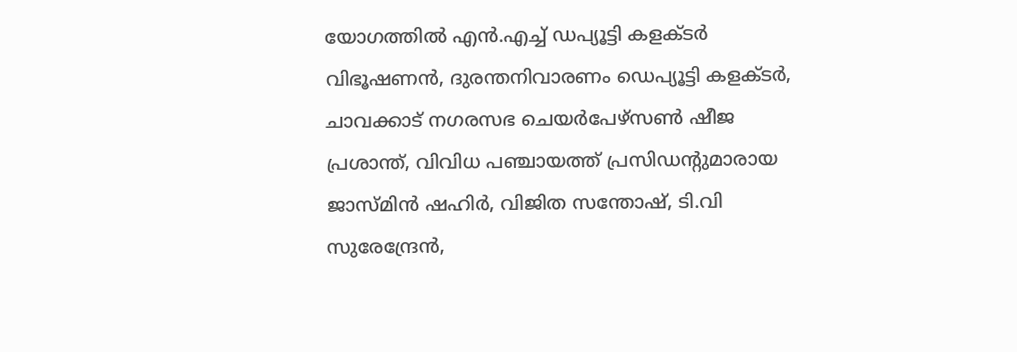യോഗത്തില്‍ എന്‍.എച്ച് ഡപ്യൂട്ടി കളക്ടര്‍ വിഭൂഷണന്‍, ദുരന്തനിവാരണം ഡെപ്യൂട്ടി കളക്ടര്‍, ചാവക്കാട് നഗരസഭ ചെയര്‍പേഴ്സണ്‍ ഷീജ പ്രശാന്ത്, വിവിധ പഞ്ചായത്ത് പ്രസിഡന്‍റുമാരായ ജാസ്മിന്‍ ഷഹിര്‍, വിജിത സന്തോഷ്, ടി.വി സുരേന്ദ്രേന്‍,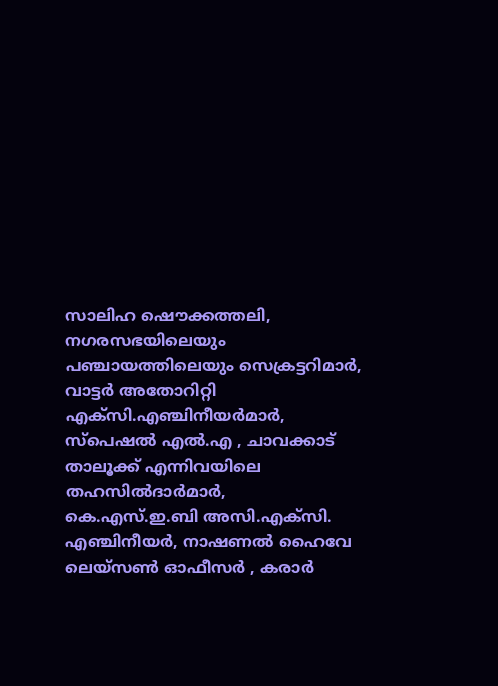സാലിഹ ഷൌക്കത്തലി, നഗരസഭയിലെയും പഞ്ചായത്തിലെയും സെക്രട്ടറിമാര്‍,  വാട്ടര്‍ അതോറിറ്റി എക്സി.എഞ്ചിനീയര്‍മാര്‍, സ്പെഷല്‍ എല്‍.എ , ചാവക്കാട് താലൂക്ക് എന്നിവയിലെ തഹസില്‍ദാര്‍മാര്‍,  കെ.എസ്.ഇ.ബി അസി.എക്സി. എഞ്ചിനീയര്‍, നാഷണല്‍ ഹൈവേ ലെയ്സണ്‍ ഓഫീസര്‍ , കരാര്‍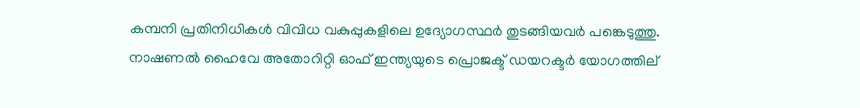കമ്പനി പ്രതിനിധികള്‍ വിവിധ വകുപ്പുകളിലെ ഉദ്യോഗസ്ഥര്‍ തുടങ്ങിയവര്‍ പങ്കെടുത്തു. നാഷണല്‍ ഹൈവേ അതോറിറ്റി ഓഫ് ഇന്ത്യയുടെ പ്രൊജക്ട് ഡയറക്ടര്‍ യോഗത്തില്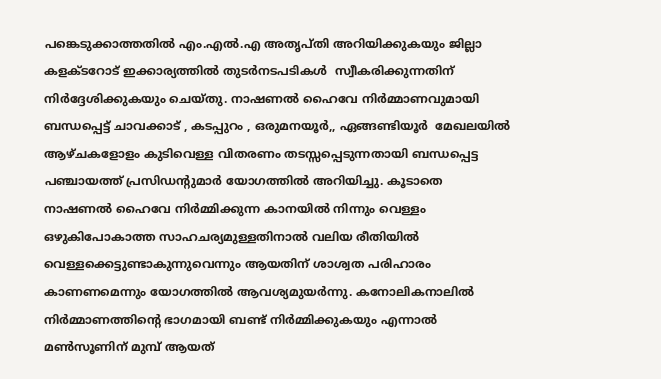പങ്കെടുക്കാത്തതില്‍ എം.എല്‍.എ അതൃപ്തി അറിയിക്കുകയും ജില്ലാ കളക്ടറോട് ഇക്കാര്യത്തില്‍ തുടര്‍നടപടികള്‍  സ്വീകരിക്കുന്നതിന് നിര്‍ദ്ദേശിക്കുകയും ചെയ്തു. നാഷണല്‍ ഹൈവേ നിര്‍മ്മാണവുമായി ബന്ധപ്പെട്ട് ചാവക്കാട് , കടപ്പുറം , ഒരുമനയൂര്‍,, ഏങ്ങണ്ടിയൂര്‍  മേഖലയില്‍ ആഴ്ചകളോളം കുടിവെള്ള വിതരണം തടസ്സപ്പെടുന്നതായി ബന്ധപ്പെട്ട പഞ്ചായത്ത് പ്രസിഡന്‍റുമാര്‍ യോഗത്തില്‍ അറിയിച്ചു. കൂടാതെ നാഷണല്‍ ഹൈവേ നിര്‍മ്മിക്കുന്ന കാനയില്‍ നിന്നും വെള്ളം ഒഴുകിപോകാത്ത സാഹചര്യമുള്ളതിനാല്‍ വലിയ രീതിയില്‍ വെള്ളക്കെട്ടുണ്ടാകുന്നുവെന്നും ആയതിന് ശാശ്വത പരിഹാരം കാണണമെന്നും യോഗത്തില്‍ ആവശ്യമുയര്‍ന്നു. കനോലികനാലില്‍ നിര്‍മ്മാണത്തിന്‍റെ ഭാഗമായി ബണ്ട് നിര്‍മ്മിക്കുകയും എന്നാല്‍ മണ്‍സൂണിന് മുമ്പ് ആയത്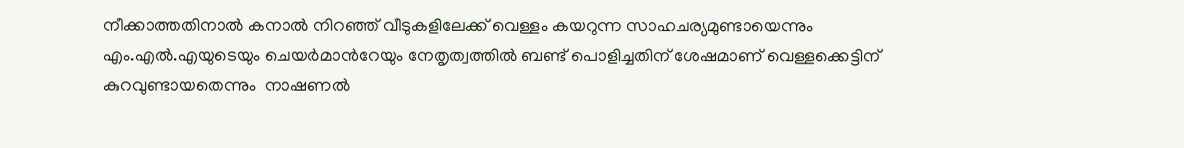നീക്കാത്തതിനാല്‍ കനാല്‍ നിറഞ്ഞ് വീടുകളിലേക്ക് വെള്ളം കയറുന്ന സാഹചര്യമുണ്ടായെന്നും എം.എല്‍.എയുടെയും ചെയര്‍മാന്‍റേയും നേതൃത്വത്തില്‍ ബണ്ട് പൊളിച്ചതിന് ശേഷമാണ് വെള്ളക്കെട്ടിന് കുറവുണ്ടായതെന്നും  നാഷണല്‍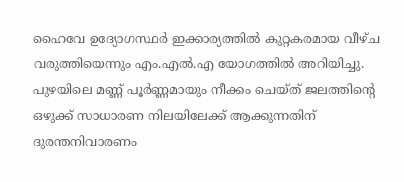ഹൈവേ ഉദ്യോഗസ്ഥര്‍ ഇക്കാര്യത്തില്‍ കുറ്റകരമായ വീഴ്ച വരുത്തിയെന്നും എം.എല്‍.എ യോഗത്തില്‍ അറിയിച്ചു. പുഴയിലെ മണ്ണ് പൂര്‍ണ്ണമായും നീക്കം ചെയ്ത് ജലത്തിന്‍റെ ഒഴുക്ക് സാധാരണ നിലയിലേക്ക് ആക്കുന്നതിന് ദുരന്തനിവാരണം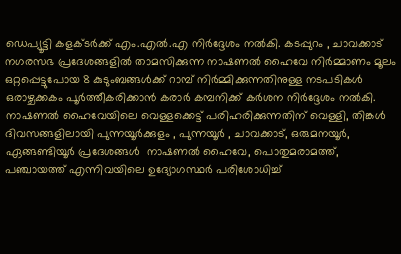ഡെപ്യൂട്ടി കളക്ടര്‍ക്ക് എം.എല്‍.എ നിര്‍ദ്ദേശം നല്‍കി. കടപ്പുറം , ചാവക്കാട് നഗരസഭ പ്രദേശങ്ങളില്‍ താമസിക്കുന്ന നാഷണല്‍ ഹൈവേ നിര്‍മ്മാണം മൂലം ഒറ്റപ്പെട്ടുപോയ 8 കുടുംബങ്ങള്‍ക്ക് റാമ്പ് നിര്‍മ്മിക്കുന്നതിനുള്ള നടപടികള്‍ ഒരാഴ്ചക്കകം പൂര്‍ത്തീകരിക്കാന്‍ കരാര്‍ കമ്പനിക്ക് കര്‍ശന നിര്‍ദ്ദേശം നല്‍കി. നാഷണല്‍ ഹൈവേയിലെ വെള്ളക്കെട്ട് പരിഹരിക്കുന്നതിന് വെള്ളി, തിങ്കള്‍ ദിവസങ്ങളിലായി പുന്നയൂര്‍ക്കുളം , പുന്നയൂര്‍ , ചാവക്കാട്, ഒരുമനയൂര്‍, ഏങ്ങണ്ടിയൂര്‍ പ്രദേശങ്ങള്‍  നാഷണല്‍ ഹൈവേ, പൊതുമരാമത്ത്, പഞ്ചായത്ത് എന്നിവയിലെ ഉദ്യോഗസ്ഥര്‍ പരിശോധിച്ച്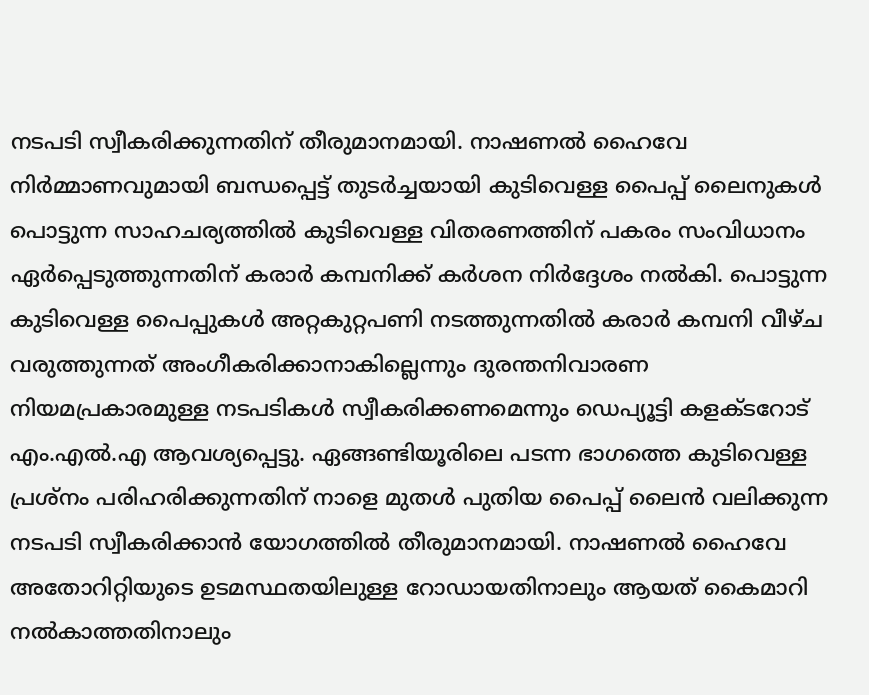നടപടി സ്വീകരിക്കുന്നതിന് തീരുമാനമായി. നാഷണല്‍ ഹൈവേ നിര്‍മ്മാണവുമായി ബന്ധപ്പെട്ട് തുടര്‍ച്ചയായി കുടിവെള്ള പൈപ്പ് ലൈനുകള്‍ പൊട്ടുന്ന സാഹചര്യത്തില്‍ കുടിവെള്ള വിതരണത്തിന് പകരം സംവിധാനം ഏര്‍പ്പെടുത്തുന്നതിന് കരാര്‍ കമ്പനിക്ക് കര്‍ശന നിര്‍ദ്ദേശം നല്‍കി. പൊട്ടുന്ന കുടിവെള്ള പൈപ്പുകള്‍ അറ്റകുറ്റപണി നടത്തുന്നതില്‍ കരാര്‍ കമ്പനി വീഴ്ച വരുത്തുന്നത് അംഗീകരിക്കാനാകില്ലെന്നും ദുരന്തനിവാരണ നിയമപ്രകാരമുള്ള നടപടികള്‍ സ്വീകരിക്കണമെന്നും ഡെപ്യൂട്ടി കളക്ടറോട് എം.എല്‍.എ ആവശ്യപ്പെട്ടു. ഏങ്ങണ്ടിയൂരിലെ പടന്ന ഭാഗത്തെ കുടിവെള്ള പ്രശ്നം പരിഹരിക്കുന്നതിന് നാളെ മുതള്‍ പുതിയ പൈപ്പ് ലൈന്‍ വലിക്കുന്ന നടപടി സ്വീകരിക്കാന്‍ യോഗത്തില്‍ തീരുമാനമായി. നാഷണല്‍ ഹൈവേ അതോറിറ്റിയുടെ ഉടമസ്ഥതയിലുള്ള റോഡായതിനാലും ആയത് കൈമാറി നല്‍കാത്തതിനാലും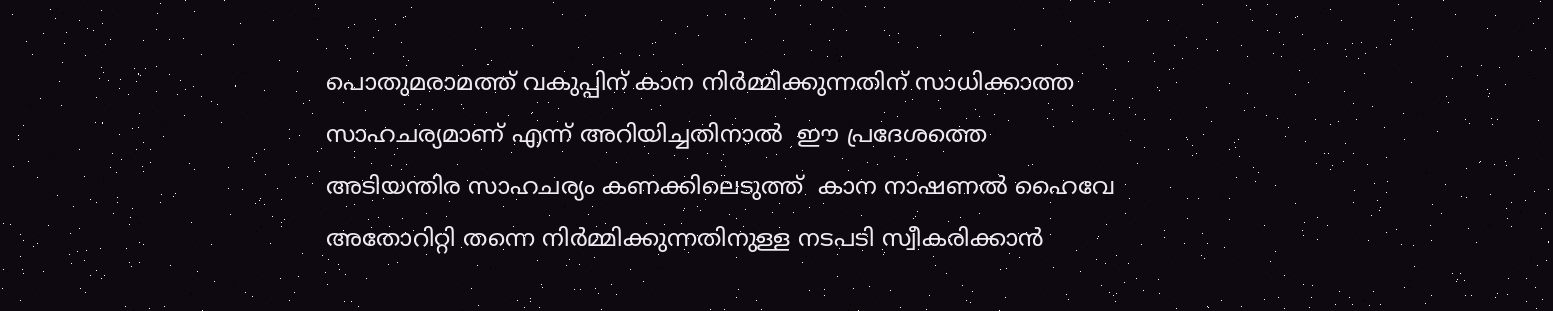പൊതുമരാമത്ത് വകുപ്പിന് കാന നിര്‍മ്മിക്കുന്നതിന് സാധിക്കാത്ത സാഹചര്യമാണ് എന്ന് അറിയിച്ചതിനാല്‍  ഈ പ്രദേശത്തെ അടിയന്തിര സാഹചര്യം കണക്കിലെടുത്ത്  കാന നാഷണല്‍ ഹൈവേ അതോറിറ്റി തന്നെ നിര്‍മ്മിക്കുന്നതിനുള്ള നടപടി സ്വീകരിക്കാന്‍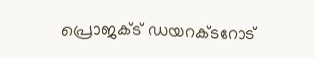പ്രൊജക്ട് ഡയറക്ടറോട്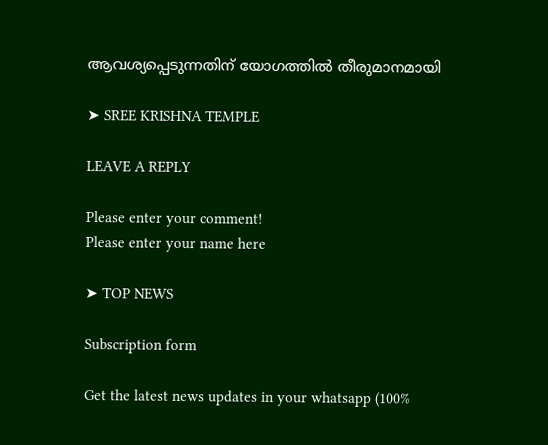ആവശ്യപ്പെടുന്നതിന് യോഗത്തില്‍ തീരുമാനമായി

➤ SREE KRISHNA TEMPLE

LEAVE A REPLY

Please enter your comment!
Please enter your name here

➤ TOP NEWS

Subscription form

Get the latest news updates in your whatsapp (100%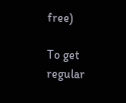free)

To get regular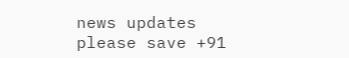news updates please save +91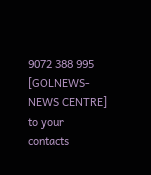9072 388 995 [GOLNEWS-NEWS CENTRE]
to your contacts